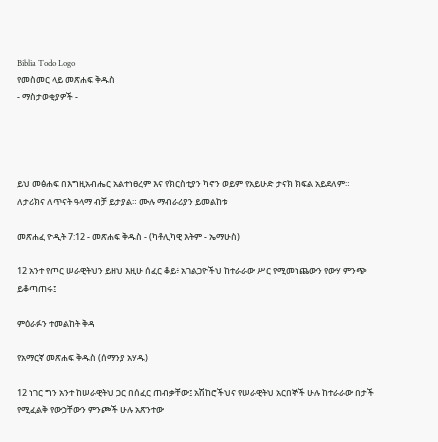Biblia Todo Logo
የመስመር ላይ መጽሐፍ ቅዱስ
- ማስታወቂያዎች -




ይህ መፅሐፍ በእግዚአብሔር አልተነፀረም እና የክርስቲያን ካኖን ወይም የአይሁድ ታናክ ክፍል አይደለም። ለታሪክና ለጥናት ዓላማ ብቻ ይታያል። ሙሉ ማብራሪያን ይመልከቱ

መጽሐፈ ዮዲት 7:12 - መጽሐፍ ቅዱስ - (ካቶሊካዊ እትም - ኤማሁስ)

12 አንተ የጦር ሠራዊትህን ይዘህ እዚሁ ሰፈር ቆይ፥ አገልጋዮችህ ከተራራው ሥር የሚመነጨውን የውሃ ምንጭ ይቆጣጠሩ፤

ምዕራፉን ተመልከት ቅዳ

የአማርኛ መጽሐፍ ቅዱስ (ሰማንያ አሃዱ)

12 ነገር ግን አንተ ከሠራዊትህ ጋር በሰፈር ጠብቃቸው፤ አሽከሮችህና የሠራዊትህ አርበኞች ሁሉ ከተራራው በታች የሚፈልቅ የውኃቸውን ምንጮች ሁሉ አጽንተው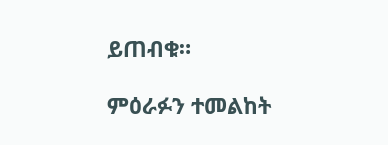ይጠብቁ።

ምዕራፉን ተመልከት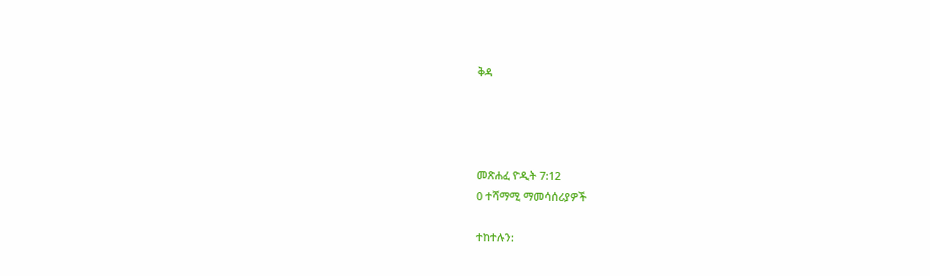ቅዳ




መጽሐፈ ዮዲት 7:12
0 ተሻማሚ ማመሳሰሪያዎች

ተከተሉን: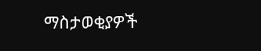ማስታወቂያዎች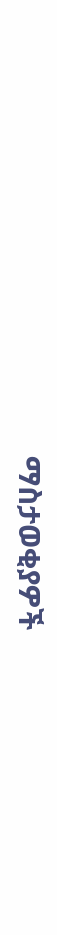ማስታወቂያዎች